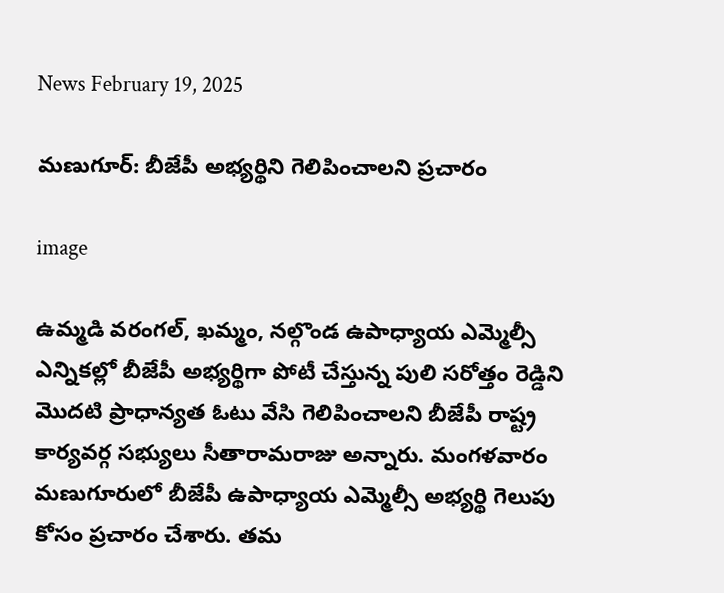News February 19, 2025

మణుగూర్: బీజేపీ అభ్యర్థిని గెలిపించాలని ప్రచారం

image

ఉమ్మడి వరంగల్, ఖమ్మం, నల్గొండ ఉపాధ్యాయ ఎమ్మెల్సీ ఎన్నికల్లో బీజేపీ అభ్యర్థిగా పోటీ చేస్తున్న పులి సరోత్తం రెడ్డిని మొదటి ప్రాధాన్యత ఓటు వేసి గెలిపించాలని బీజేపీ రాష్ట్ర కార్యవర్గ సభ్యులు సీతారామరాజు అన్నారు. మంగళవారం మణుగూరులో బీజేపీ ఉపాధ్యాయ ఎమ్మెల్సీ అభ్యర్థి గెలుపు కోసం ప్రచారం చేశారు. తమ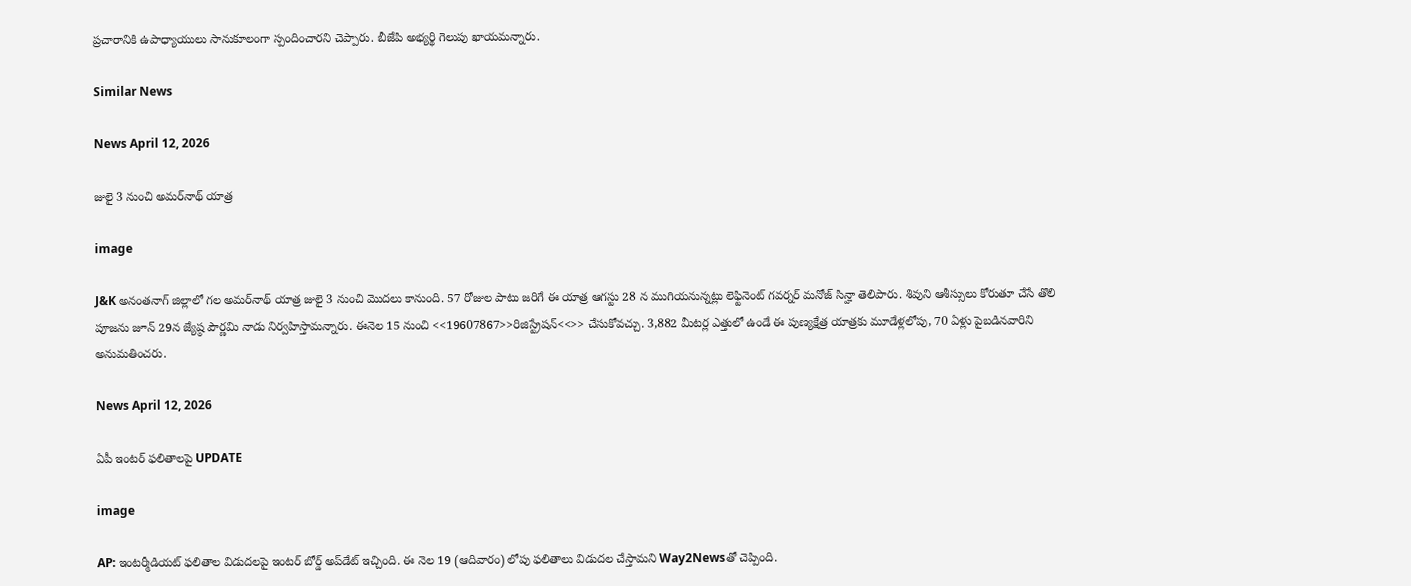ప్రచారానికి ఉపాధ్యాయులు సానుకూలంగా స్పందించారని చెప్పారు. బీజేపి అభ్యర్థి గెలుపు ఖాయమన్నారు.

Similar News

News April 12, 2026

జులై 3 నుంచి అమర్‌నాథ్ యాత్ర

image

J&K అనంతనాగ్ జిల్లాలో గల అమర్‌నాథ్ యాత్ర జులై 3 నుంచి మొదలు కానుంది. 57 రోజుల పాటు జరిగే ఈ యాత్ర ఆగస్టు 28 న ముగియనున్నట్లు లెఫ్టినెంట్ గవర్నర్ మనోజ్ సిన్హా తెలిపారు. శివుని ఆశీస్సులు కోరుతూ చేసే తొలి పూజను జూన్ 29న జ్యేష్ఠ పౌర్ణమి నాడు నిర్వహిస్తామన్నారు. ఈనెల 15 నుంచి <<19607867>>రిజిస్ట్రేషన్<<>> చేసుకోవచ్చు. 3,882 మీటర్ల ఎత్తులో ఉండే ఈ పుణ్యక్షేత్ర యాత్రకు మూడేళ్లలోపు, 70 ఏళ్లు పైబడినవారిని అనుమతించరు.

News April 12, 2026

ఏపీ ఇంటర్ ఫలితాలపై UPDATE

image

AP: ఇంటర్మీడియట్ ఫలితాల విడుదలపై ఇంటర్ బోర్డ్ అప్‌డేట్ ఇచ్చింది. ఈ నెల 19 (ఆదివారం) లోపు ఫలితాలు విడుదల చేస్తామని Way2Newsతో చెప్పింది.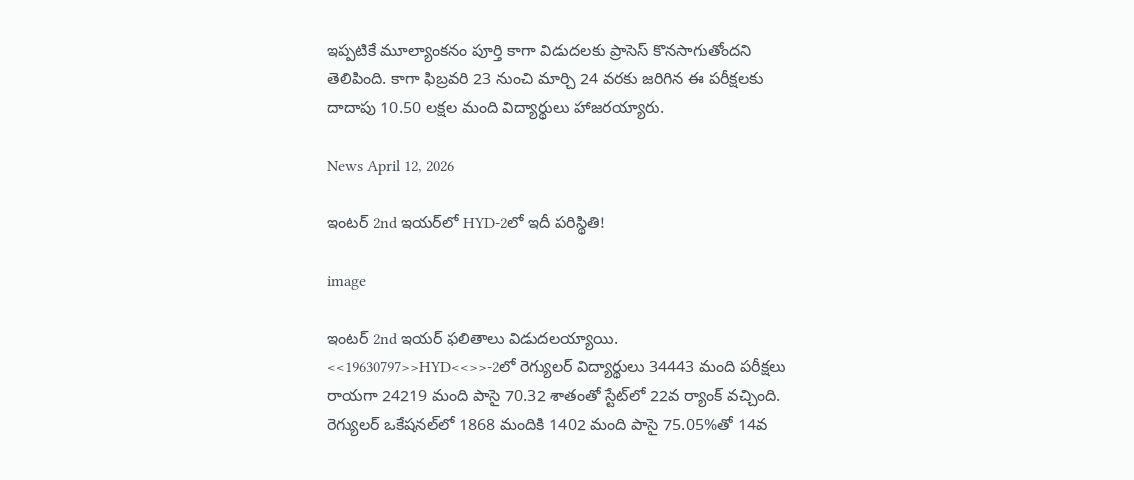ఇప్పటికే మూల్యాంకనం పూర్తి కాగా విడుదలకు ప్రాసెస్ కొనసాగుతోందని తెలిపింది. కాగా ఫిబ్రవరి 23 నుంచి మార్చి 24 వరకు జరిగిన ఈ పరీక్షలకు దాదాపు 10.50 లక్షల మంది విద్యార్థులు హాజరయ్యారు.

News April 12, 2026

ఇంటర్ 2nd ఇయర్‌లో HYD-2లో ఇదీ పరిస్థితి!

image

ఇంటర్ 2nd ఇయర్ ఫలితాలు విడుదలయ్యాయి. <<19630797>>HYD<<>>-2లో రెగ్యులర్ విద్యార్థులు 34443 మంది పరీక్షలు రాయగా 24219 మంది పాసై 70.32 శాతంతో స్టేట్‌లో 22వ ర్యాంక్ వచ్చింది. రెగ్యులర్ ఒకేషనల్‌లో 1868 మందికి 1402 మంది పాసై 75.05%తో 14వ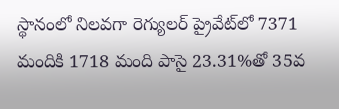స్థానంలో నిలవగా రెగ్యులర్ ప్రైవేట్‌లో 7371 మందికి 1718 మంది పాసై 23.31%తో 35వ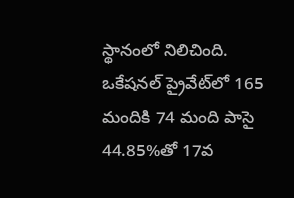స్థానంలో నిలిచింది. ఒకేషనల్ ప్రైవేట్‌లో 165 మందికి 74 మంది పాసై 44.85%తో 17వ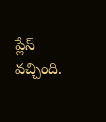ప్లేస్ వచ్చింది.